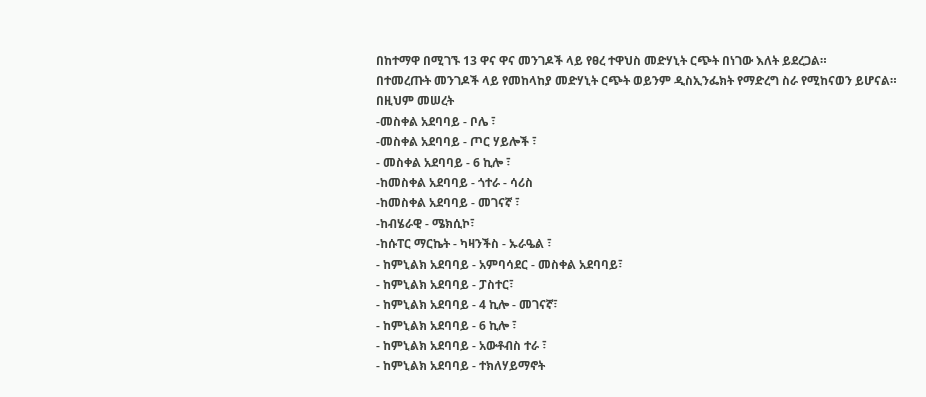በከተማዋ በሚገኙ 13 ዋና ዋና መንገዶች ላይ የፀረ ተዋህስ መድሃኒት ርጭት በነገው እለት ይደረጋል።
በተመረጡት መንገዶች ላይ የመከላከያ መድሃኒት ርጭት ወይንም ዲስኢንፌክት የማድረግ ስራ የሚከናወን ይሆናል።
በዚህም መሠረት
-መስቀል አደባባይ - ቦሌ ፣
-መስቀል አደባባይ - ጦር ሃይሎች ፣
- መስቀል አደባባይ - 6 ኪሎ ፣
-ከመስቀል አደባባይ - ጎተራ - ሳሪስ
-ከመስቀል አደባባይ - መገናኛ ፣
-ከብሄራዊ - ሜክሲኮ፣
-ከሱፐር ማርኬት - ካዛንችስ - ኡራዔል ፣
- ከምኒልክ አደባባይ - አምባሳደር - መስቀል አደባባይ፣
- ከምኒልክ አደባባይ - ፓስተር፣
- ከምኒልክ አደባባይ - 4 ኪሎ - መገናኛ፣
- ከምኒልክ አደባባይ - 6 ኪሎ ፣
- ከምኒልክ አደባባይ - አውቶብስ ተራ ፣
- ከምኒልክ አደባባይ - ተክለሃይማኖት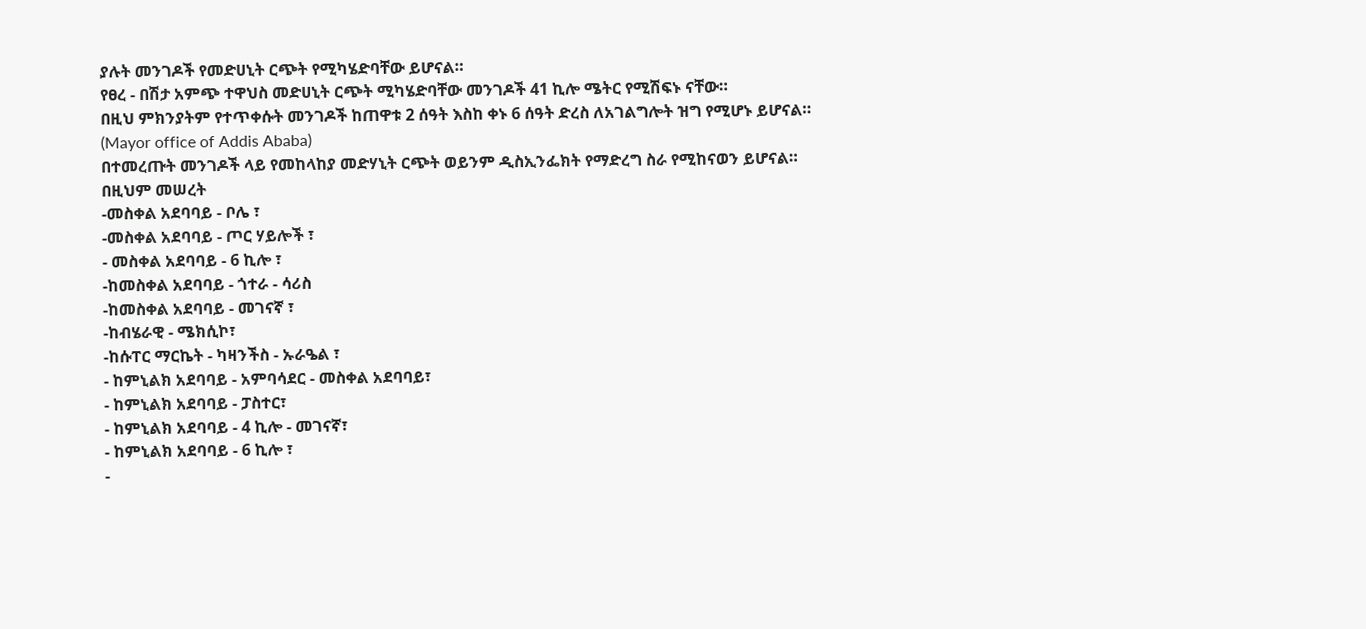ያሉት መንገዶች የመድሀኒት ርጭት የሚካሄድባቸው ይሆናል።
የፀረ - በሽታ አምጭ ተዋህስ መድሀኒት ርጭት ሚካሄድባቸው መንገዶች 41 ኪሎ ሜትር የሚሽፍኑ ናቸው።
በዚህ ምክንያትም የተጥቀሱት መንገዶች ከጠዋቱ 2 ሰዓት እስከ ቀኑ 6 ሰዓት ድረስ ለአገልግሎት ዝግ የሚሆኑ ይሆናል።
(Mayor office of Addis Ababa)
በተመረጡት መንገዶች ላይ የመከላከያ መድሃኒት ርጭት ወይንም ዲስኢንፌክት የማድረግ ስራ የሚከናወን ይሆናል።
በዚህም መሠረት
-መስቀል አደባባይ - ቦሌ ፣
-መስቀል አደባባይ - ጦር ሃይሎች ፣
- መስቀል አደባባይ - 6 ኪሎ ፣
-ከመስቀል አደባባይ - ጎተራ - ሳሪስ
-ከመስቀል አደባባይ - መገናኛ ፣
-ከብሄራዊ - ሜክሲኮ፣
-ከሱፐር ማርኬት - ካዛንችስ - ኡራዔል ፣
- ከምኒልክ አደባባይ - አምባሳደር - መስቀል አደባባይ፣
- ከምኒልክ አደባባይ - ፓስተር፣
- ከምኒልክ አደባባይ - 4 ኪሎ - መገናኛ፣
- ከምኒልክ አደባባይ - 6 ኪሎ ፣
-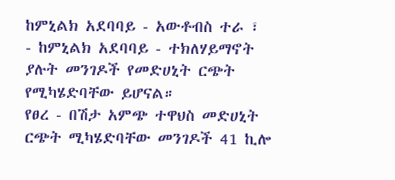ከምኒልክ አደባባይ - አውቶብስ ተራ ፣
- ከምኒልክ አደባባይ - ተክለሃይማኖት
ያሉት መንገዶች የመድሀኒት ርጭት የሚካሄድባቸው ይሆናል።
የፀረ - በሽታ አምጭ ተዋህስ መድሀኒት ርጭት ሚካሄድባቸው መንገዶች 41 ኪሎ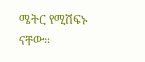ሜትር የሚሽፍኑ ናቸው።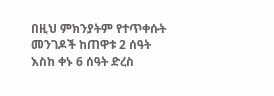በዚህ ምክንያትም የተጥቀሱት መንገዶች ከጠዋቱ 2 ሰዓት እስከ ቀኑ 6 ሰዓት ድረስ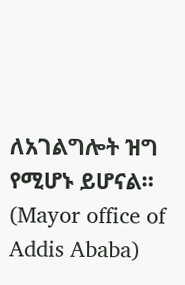ለአገልግሎት ዝግ የሚሆኑ ይሆናል።
(Mayor office of Addis Ababa)